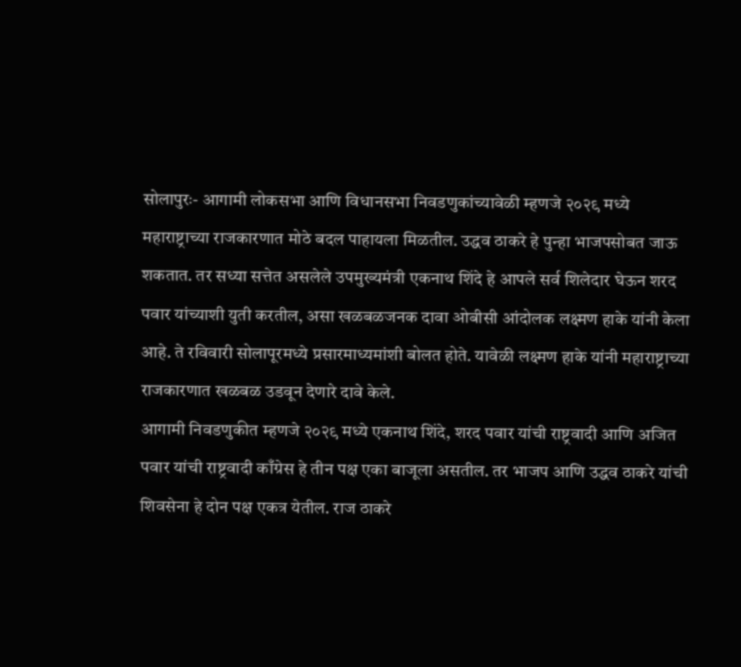सोलापुरः- आगामी लोकसभा आणि विधानसभा निवडणुकांच्यावेळी म्हणजे २०२९ मध्ये महाराष्ट्राच्या राजकारणात मोठे बदल पाहायला मिळतील. उद्धव ठाकरे हे पुन्हा भाजपसोबत जाऊ शकतात. तर सध्या सत्तेत असलेले उपमुख्यमंत्री एकनाथ शिंदे हे आपले सर्व शिलेदार घेऊन शरद पवार यांच्याशी युती करतील, असा खळबळजनक दावा ओबीसी आंदोलक लक्ष्मण हाके यांनी केला आहे. ते रविवारी सोलापूरमध्ये प्रसारमाध्यमांशी बोलत होते. यावेळी लक्ष्मण हाके यांनी महाराष्ट्राच्या राजकारणात खळबळ उडवून देणारे दावे केले.
आगामी निवडणुकीत म्हणजे २०२९ मध्ये एकनाथ शिंदे, शरद पवार यांची राष्ट्रवादी आणि अजित पवार यांची राष्ट्रवादी काँग्रेस हे तीन पक्ष एका बाजूला असतील. तर भाजप आणि उद्धव ठाकरे यांची शिवसेना हे दोन पक्ष एकत्र येतील. राज ठाकरे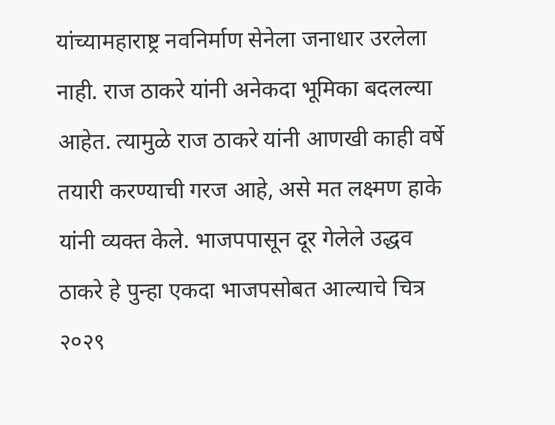यांच्यामहाराष्ट्र नवनिर्माण सेनेला जनाधार उरलेला नाही. राज ठाकरे यांनी अनेकदा भूमिका बदलल्या आहेत. त्यामुळे राज ठाकरे यांनी आणखी काही वर्षे तयारी करण्याची गरज आहे, असे मत लक्ष्मण हाके यांनी व्यक्त केले. भाजपपासून दूर गेलेले उद्धव ठाकरे हे पुन्हा एकदा भाजपसोबत आल्याचे चित्र २०२९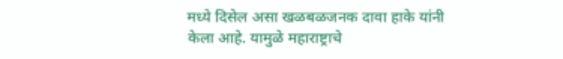मध्ये दिसेल असा खळबळजनक दावा हाके यांनी केला आहे. यामुळे महाराष्ट्राचे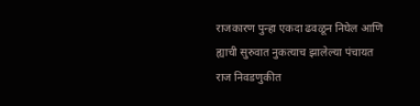राजकारण पुन्हा एकदा ढवळून निघेल आणि ह्याची सुरुवात नुकत्याच झालेल्या पंचायत राज निवडणुकीत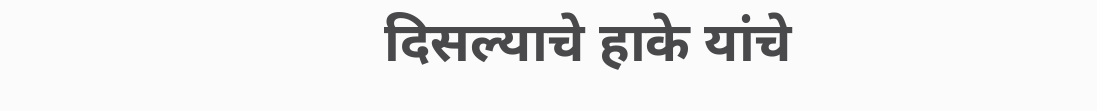दिसल्याचे हाके यांचे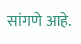सांगणे आहे.